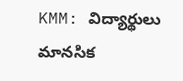KMM: విద్యార్థులు మానసిక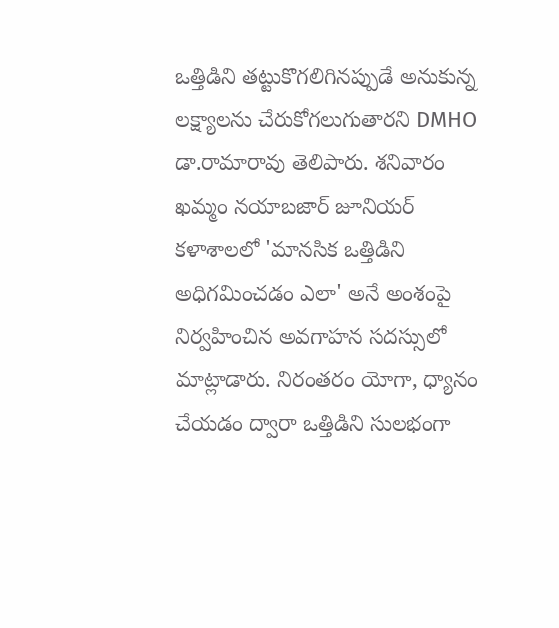ఒత్తిడిని తట్టుకొగలిగినప్పుడే అనుకున్న లక్ష్యాలను చేరుకోగలుగుతారని DMHO డా.రామారావు తెలిపారు. శనివారం ఖమ్మం నయాబజార్ జూనియర్ కళాశాలలో 'మానసిక ఒత్తిడిని అధిగమించడం ఎలా' అనే అంశంపై నిర్వహించిన అవగాహన సదస్సులో మాట్లాడారు. నిరంతరం యోగా, ధ్యానం చేయడం ద్వారా ఒత్తిడిని సులభంగా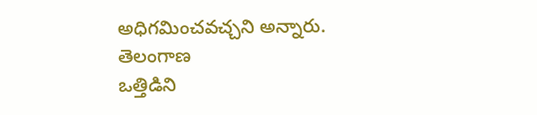అధిగమించవచ్చని అన్నారు.
తెలంగాణ
ఒత్తిడిని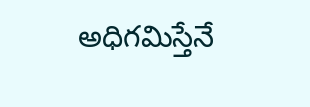అధిగమిస్తేనే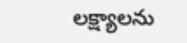లక్ష్యాలను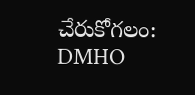చేరుకోగలం: DMHO